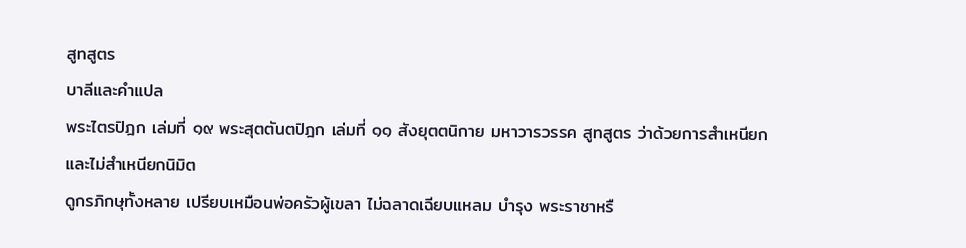สูทสูตร
บาลีและคำแปล
พระไตรปิฎก เล่มที่ ๑๙ พระสุตตันตปิฎก เล่มที่ ๑๑ สังยุตตนิกาย มหาวารวรรค สูทสูตร ว่าด้วยการสำเหนียกและไม่สำเหนียกนิมิต
ดูกรภิกษุทั้งหลาย เปรียบเหมือนพ่อครัวผู้เขลา ไม่ฉลาดเฉียบแหลม บำรุง พระราชาหรื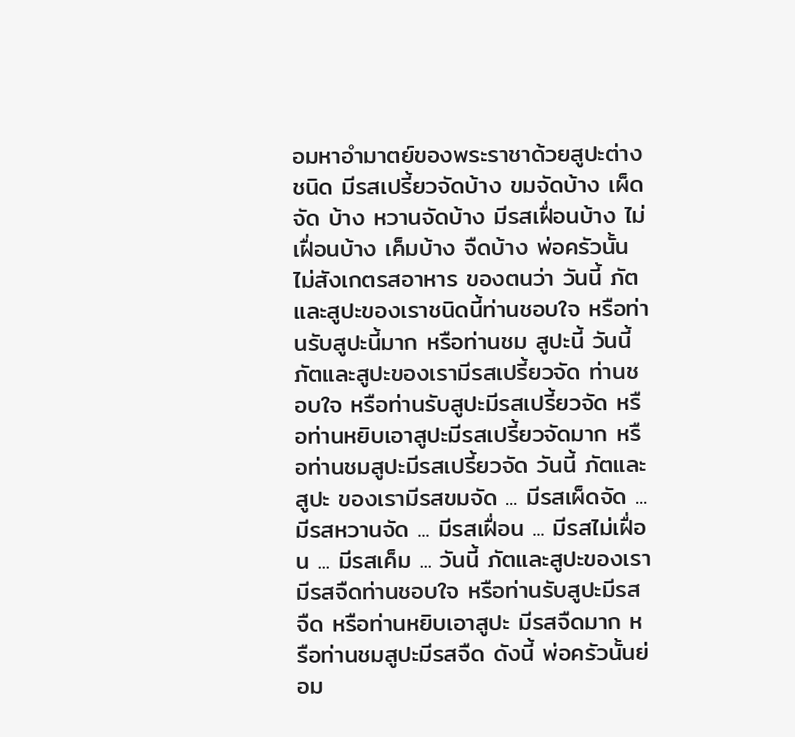อมหาอำมาตย์ของพระราชาด้วยสูปะต่างชนิด มีรสเปรี้ยวจัดบ้าง ขมจัดบ้าง เผ็ดจัด บ้าง หวานจัดบ้าง มีรสเฝื่อนบ้าง ไม่เฝื่อนบ้าง เค็มบ้าง จืดบ้าง พ่อครัวนั้นไม่สังเกตรสอาหาร ของตนว่า วันนี้ ภัตและสูปะของเราชนิดนี้ท่านชอบใจ หรือท่านรับสูปะนี้มาก หรือท่านชม สูปะนี้ วันนี้ ภัตและสูปะของเรามีรสเปรี้ยวจัด ท่านชอบใจ หรือท่านรับสูปะมีรสเปรี้ยวจัด หรือท่านหยิบเอาสูปะมีรสเปรี้ยวจัดมาก หรือท่านชมสูปะมีรสเปรี้ยวจัด วันนี้ ภัตและสูปะ ของเรามีรสขมจัด ... มีรสเผ็ดจัด ... มีรสหวานจัด ... มีรสเฝื่อน ... มีรสไม่เฝื่อน ... มีรสเค็ม ... วันนี้ ภัตและสูปะของเรามีรสจืดท่านชอบใจ หรือท่านรับสูปะมีรสจืด หรือท่านหยิบเอาสูปะ มีรสจืดมาก หรือท่านชมสูปะมีรสจืด ดังนี้ พ่อครัวนั้นย่อม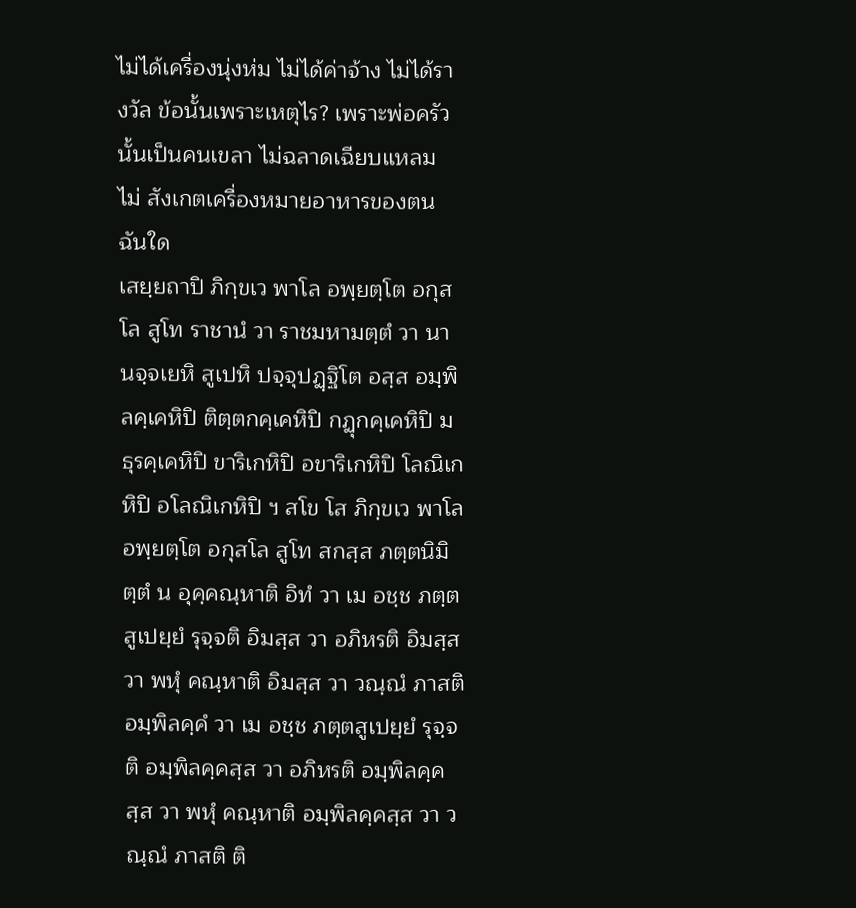ไม่ได้เครื่องนุ่งห่ม ไม่ได้ค่าจ้าง ไม่ได้รางวัล ข้อนั้นเพราะเหตุไร? เพราะพ่อครัวนั้นเป็นคนเขลา ไม่ฉลาดเฉียบแหลม ไม่ สังเกตเครื่องหมายอาหารของตน ฉันใด
เสยฺยถาปิ ภิกฺขเว พาโล อพฺยตฺโต อกุสโล สูโท ราชานํ วา ราชมหามตฺตํ วา นานจฺจเยหิ สูเปหิ ปจฺจุปฏฺฐิโต อสฺส อมฺพิลคฺเคหิปิ ติตฺตกคฺเคหิปิ กฏุกคฺเคหิปิ มธุรคฺเคหิปิ ขาริเกหิปิ อขาริเกหิปิ โลณิเกหิปิ อโลณิเกหิปิ ฯ สโข โส ภิกฺขเว พาโล อพฺยตฺโต อกุสโล สูโท สกสฺส ภตฺตนิมิตฺตํ น อุคฺคณฺหาติ อิทํ วา เม อชฺช ภตฺตสูเปยฺยํ รุจฺจติ อิมสฺส วา อภิหรติ อิมสฺส วา พหุํ คณฺหาติ อิมสฺส วา วณฺณํ ภาสติ อมฺพิลคฺคํ วา เม อชฺช ภตฺตสูเปยฺยํ รุจฺจติ อมฺพิลคฺคสฺส วา อภิหรติ อมฺพิลคฺคสฺส วา พหุํ คณฺหาติ อมฺพิลคฺคสฺส วา วณฺณํ ภาสติ ติ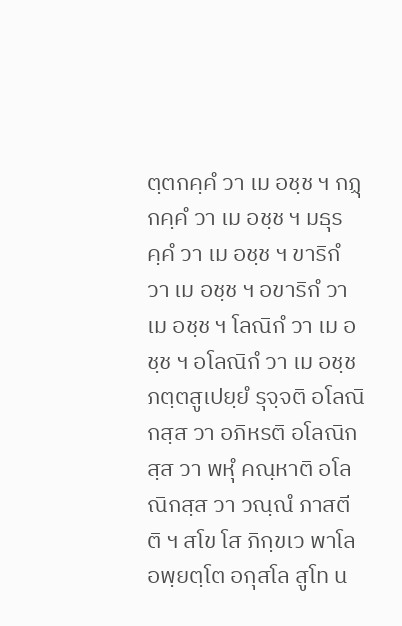ตฺตกคฺคํ วา เม อชฺช ฯ กฏุกคฺคํ วา เม อชฺช ฯ มธุรคฺคํ วา เม อชฺช ฯ ขาริกํ วา เม อชฺช ฯ อขาริกํ วา เม อชฺช ฯ โลณิกํ วา เม อชฺช ฯ อโลณิกํ วา เม อชฺช ภตฺตสูเปยฺยํ รุจฺจติ อโลณิกสฺส วา อภิหรติ อโลณิกสฺส วา พหุํ คณฺหาติ อโลณิกสฺส วา วณฺณํ ภาสตีติ ฯ สโข โส ภิกฺขเว พาโล อพฺยตฺโต อกุสโล สูโท น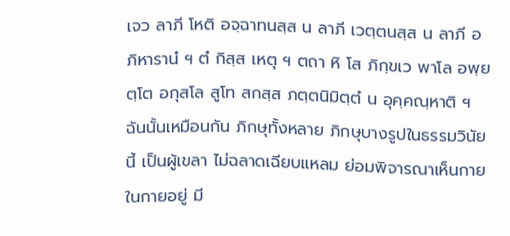เจว ลาภี โหติ อจฺฉาทนสฺส น ลาภี เวตฺตนสฺส น ลาภี อภิหารานํ ฯ ตํ กิสฺส เหตุ ฯ ตถา หิ โส ภิกฺขเว พาโล อพฺยตฺโต อกุสโล สูโท สกสฺส ภตฺตนิมิตฺตํ น อุคฺคณฺหาติ ฯ
ฉันนั้นเหมือนกัน ภิกษุทั้งหลาย ภิกษุบางรูปในธรรมวินัยนี้ เป็นผู้เขลา ไม่ฉลาดเฉียบแหลม ย่อมพิจารณาเห็นกายในกายอยู่ มี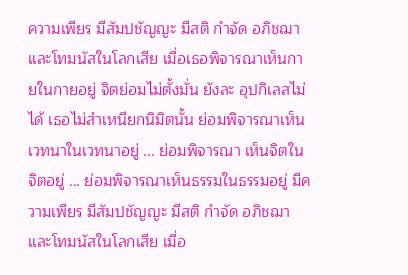ความเพียร มีสัมปชัญญะ มีสติ กำจัด อภิชฌาและโทมนัสในโลกเสีย เมื่อเธอพิจารณาเห็นกายในกายอยู่ จิตย่อมไม่ตั้งมั่น ยังละ อุปกิเลสไม่ได้ เธอไม่สำเหนียกนิมิตนั้น ย่อมพิจารณาเห็นเวทนาในเวทนาอยู่ ... ย่อมพิจารณา เห็นจิตในจิตอยู่ ... ย่อมพิจารณาเห็นธรรมในธรรมอยู่ มีความเพียร มีสัมปชัญญะ มีสติ กำจัด อภิชฌาและโทมนัสในโลกเสีย เมื่อ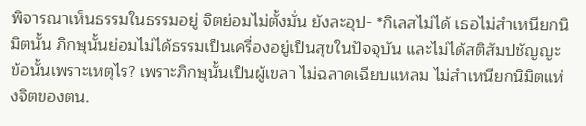พิจารณาเห็นธรรมในธรรมอยู่ จิตย่อมไม่ตั้งมั่น ยังละอุป- *กิเลสไม่ได้ เธอไม่สำเหนียกนิมิตนั้น ภิกษุนั้นย่อมไม่ได้ธรรมเป็นเครื่องอยู่เป็นสุขในปัจจุบัน และไม่ได้สติสัมปชัญญะ ข้อนั้นเพราะเหตุไร? เพราะภิกษุนั้นเป็นผู้เขลา ไม่ฉลาดเฉียบแหลม ไม่สำเหนียกนิมิตแห่งจิตของตน.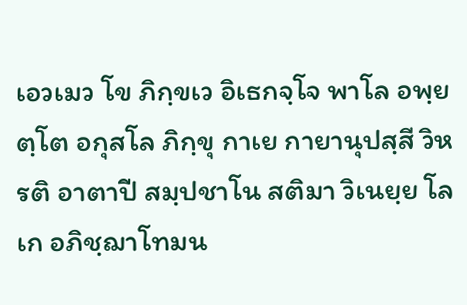เอวเมว โข ภิกฺขเว อิเธกจฺโจ พาโล อพฺยตฺโต อกุสโล ภิกฺขุ กาเย กายานุปสฺสี วิหรติ อาตาปี สมฺปชาโน สติมา วิเนยฺย โลเก อภิชฺฌาโทมน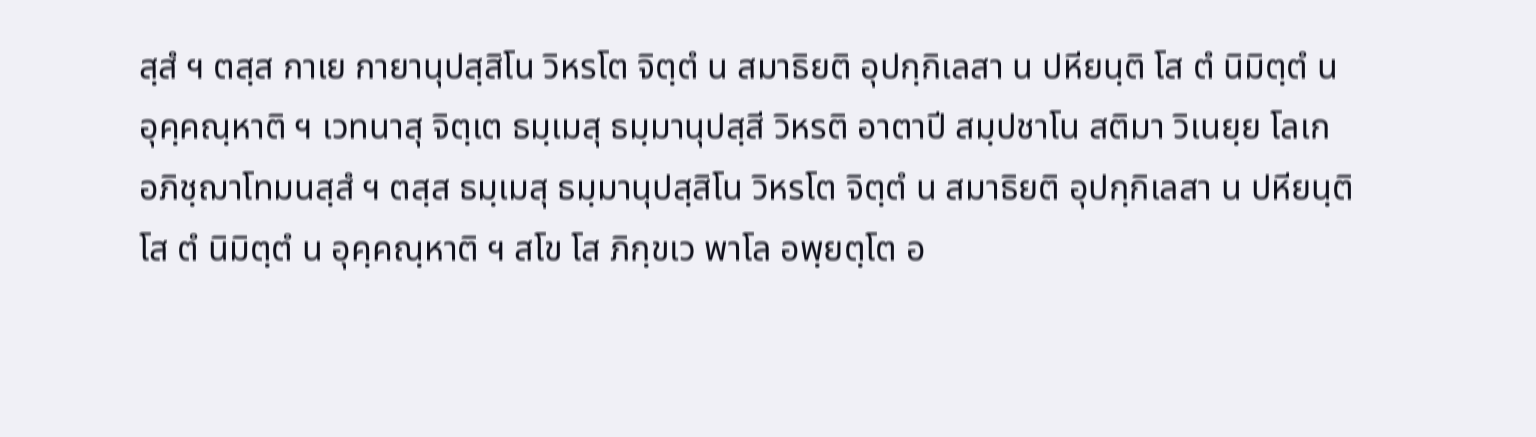สฺสํ ฯ ตสฺส กาเย กายานุปสฺสิโน วิหรโต จิตฺตํ น สมาธิยติ อุปกฺกิเลสา น ปหียนฺติ โส ตํ นิมิตฺตํ น อุคฺคณฺหาติ ฯ เวทนาสุ จิตฺเต ธมฺเมสุ ธมฺมานุปสฺสี วิหรติ อาตาปี สมฺปชาโน สติมา วิเนยฺย โลเก อภิชฺฌาโทมนสฺสํ ฯ ตสฺส ธมฺเมสุ ธมฺมานุปสฺสิโน วิหรโต จิตฺตํ น สมาธิยติ อุปกฺกิเลสา น ปหียนฺติ โส ตํ นิมิตฺตํ น อุคฺคณฺหาติ ฯ สโข โส ภิกฺขเว พาโล อพฺยตฺโต อ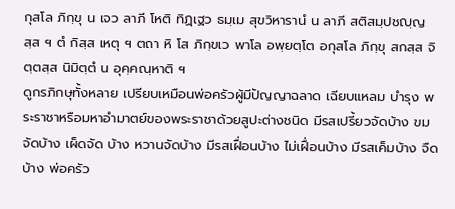กุสโล ภิกฺขุ น เจว ลาภี โหติ ทิฏฺเฐว ธมฺเม สุขวิหารานํ น ลาภี สติสมฺปชญฺญสฺส ฯ ตํ กิสฺส เหตุ ฯ ตถา หิ โส ภิกฺขเว พาโล อพฺยตฺโต อกุสโล ภิกฺขุ สกสฺส จิตฺตสฺส นิมิตฺตํ น อุคฺคณฺหาติ ฯ
ดูกรภิกษุทั้งหลาย เปรียบเหมือนพ่อครัวผู้มีปัญญาฉลาด เฉียบแหลม บำรุง พระราชาหรือมหาอำมาตย์ของพระราชาด้วยสูปะต่างชนิด มีรสเปรี้ยวจัดบ้าง ขมจัดบ้าง เผ็ดจัด บ้าง หวานจัดบ้าง มีรสเฝื่อนบ้าง ไม่เฝื่อนบ้าง มีรสเค็มบ้าง จืดบ้าง พ่อครัว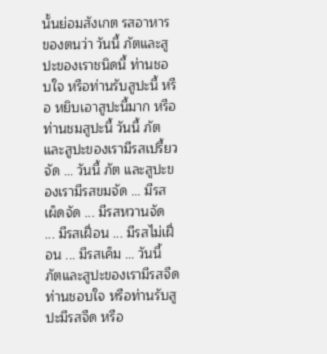นั้นย่อมสังเกต รสอาหารของตนว่า วันนี้ ภัตและสูปะของเราชนิดนี้ ท่านชอบใจ หรือท่านรับสูปะนี้ หรือ หยิบเอาสูปะนี้มาก หรือท่านชมสูปะนี้ วันนี้ ภัตและสูปะของเรามีรสเปรี้ยวจัด ... วันนี้ ภัต และสูปะของเรามีรสขมจัด ... มีรสเผ็ดจัด ... มีรสหวานจัด ... มีรสเฝื่อน ... มีรสไม่เฝื่อน ... มีรสเค็ม ... วันนี้ ภัตและสูปะของเรามีรสจืดท่านชอบใจ หรือท่านรับสูปะมีรสจืด หรือ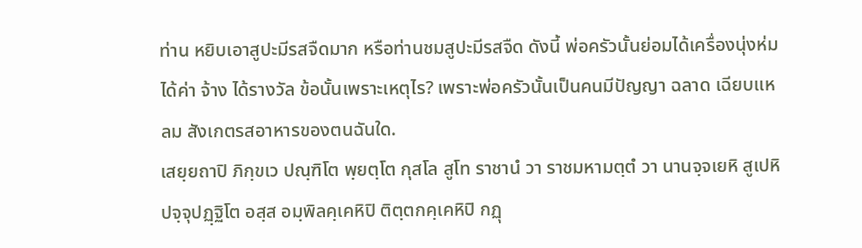ท่าน หยิบเอาสูปะมีรสจืดมาก หรือท่านชมสูปะมีรสจืด ดังนี้ พ่อครัวนั้นย่อมได้เครื่องนุ่งห่ม ได้ค่า จ้าง ได้รางวัล ข้อนั้นเพราะเหตุไร? เพราะพ่อครัวนั้นเป็นคนมีปัญญา ฉลาด เฉียบแหลม สังเกตรสอาหารของตนฉันใด.
เสยฺยถาปิ ภิกฺขเว ปณฺฑิโต พฺยตฺโต กุสโล สูโท ราชานํ วา ราชมหามตฺตํ วา นานจฺจเยหิ สูเปหิ ปจฺจุปฏฺฐิโต อสฺส อมฺพิลคฺเคหิปิ ติตฺตกคฺเคหิปิ กฏุ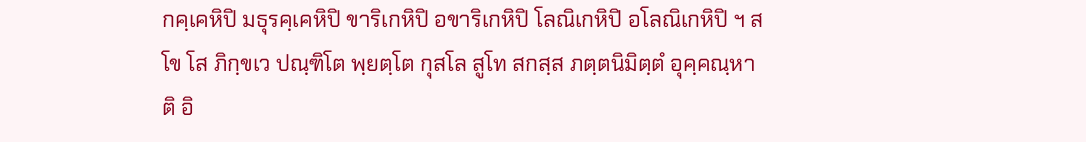กคฺเคหิปิ มธุรคฺเคหิปิ ขาริเกหิปิ อขาริเกหิปิ โลณิเกหิปิ อโลณิเกหิปิ ฯ สโข โส ภิกฺขเว ปณฺฑิโต พฺยตฺโต กุสโล สูโท สกสฺส ภตฺตนิมิตฺตํ อุคฺคณฺหาติ อิ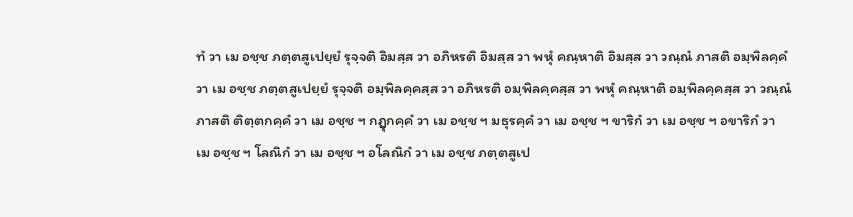ทํ วา เม อชฺช ภตฺตสูเปยฺยํ รุจฺจติ อิมสฺส วา อภิหรติ อิมสฺส วา พหุํ คณฺหาติ อิมสฺส วา วณฺณํ ภาสติ อมฺพิลคฺคํ วา เม อชฺช ภตฺตสูเปยฺยํ รุจฺจติ อมฺพิลคฺคสฺส วา อภิหรติ อมฺพิลคฺคสฺส วา พหุํ คณฺหาติ อมฺพิลคฺคสฺส วา วณฺณํ ภาสติ ติตฺตกคฺคํ วา เม อชฺช ฯ กฏุกคฺคํ วา เม อชฺช ฯ มธุรคฺคํ วา เม อชฺช ฯ ขาริกํ วา เม อชฺช ฯ อขาริกํ วา เม อชฺช ฯ โลณิกํ วา เม อชฺช ฯ อโลณิกํ วา เม อชฺช ภตฺตสูเป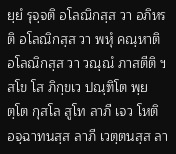ยฺยํ รุจฺจติ อโลณิกสฺส วา อภิหรติ อโลณิกสฺส วา พหุํ คณฺหาติ อโลณิกสฺส วา วณฺณํ ภาสตีติ ฯ สโข โส ภิกฺขเว ปณฺฑิโต พฺยตฺโต กุสโล สูโท ลาภี เจว โหติ อจฺฉาทนสฺส ลาภี เวตฺตนสฺส ลา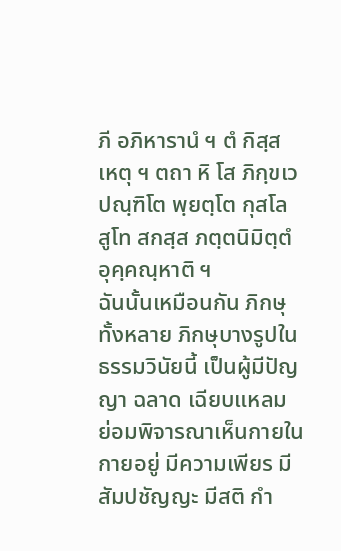ภี อภิหารานํ ฯ ตํ กิสฺส เหตุ ฯ ตถา หิ โส ภิกฺขเว ปณฺฑิโต พฺยตฺโต กุสโล สูโท สกสฺส ภตฺตนิมิตฺตํ อุคฺคณฺหาติ ฯ
ฉันนั้นเหมือนกัน ภิกษุทั้งหลาย ภิกษุบางรูปในธรรมวินัยนี้ เป็นผู้มีปัญญา ฉลาด เฉียบแหลม ย่อมพิจารณาเห็นกายในกายอยู่ มีความเพียร มีสัมปชัญญะ มีสติ กำ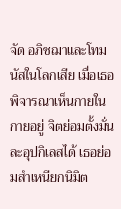จัด อภิชฌาและโทมนัสในโลกเสีย เมื่อเธอพิจารณาเห็นกายในกายอยู่ จิตย่อมตั้งมั่น ละอุปกิเลสได้ เธอย่อมสำเหนียกนิมิต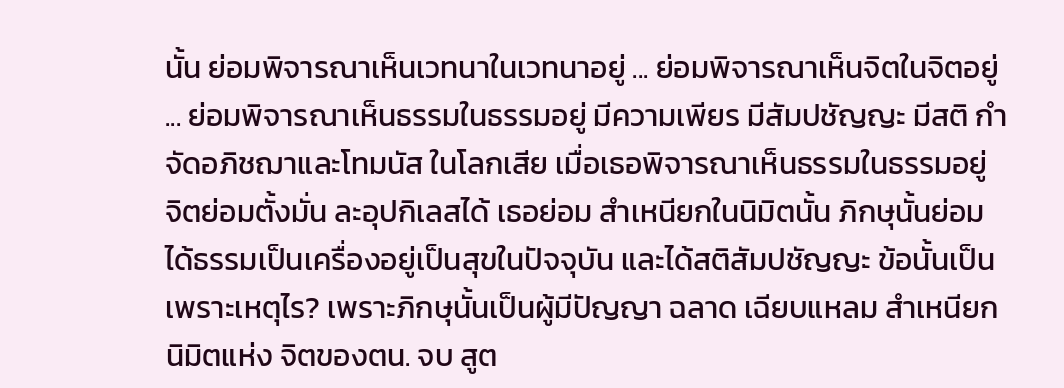นั้น ย่อมพิจารณาเห็นเวทนาในเวทนาอยู่ ... ย่อมพิจารณาเห็นจิตในจิตอยู่ ... ย่อมพิจารณาเห็นธรรมในธรรมอยู่ มีความเพียร มีสัมปชัญญะ มีสติ กำจัดอภิชฌาและโทมนัส ในโลกเสีย เมื่อเธอพิจารณาเห็นธรรมในธรรมอยู่ จิตย่อมตั้งมั่น ละอุปกิเลสได้ เธอย่อม สำเหนียกในนิมิตนั้น ภิกษุนั้นย่อมได้ธรรมเป็นเครื่องอยู่เป็นสุขในปัจจุบัน และได้สติสัมปชัญญะ ข้อนั้นเป็นเพราะเหตุไร? เพราะภิกษุนั้นเป็นผู้มีปัญญา ฉลาด เฉียบแหลม สำเหนียกนิมิตแห่ง จิตของตน. จบ สูต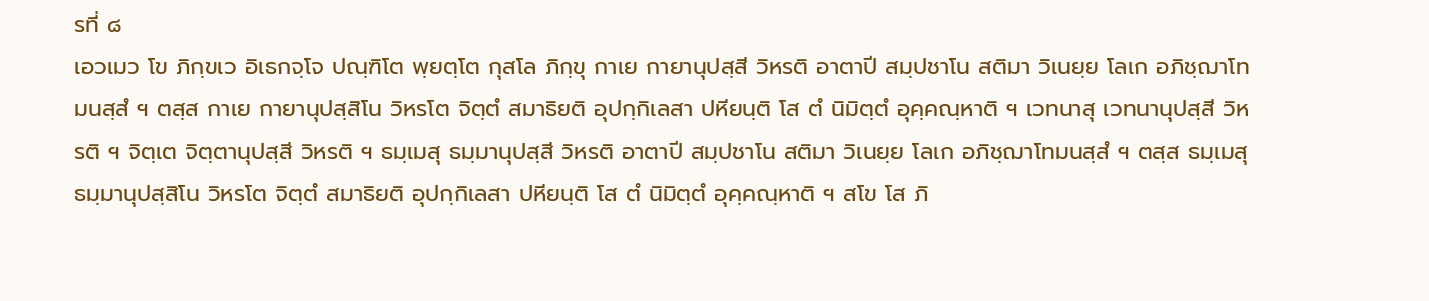รที่ ๘
เอวเมว โข ภิกฺขเว อิเธกจฺโจ ปณฺฑิโต พฺยตฺโต กุสโล ภิกฺขุ กาเย กายานุปสฺสี วิหรติ อาตาปี สมฺปชาโน สติมา วิเนยฺย โลเก อภิชฺฌาโทมนสฺสํ ฯ ตสฺส กาเย กายานุปสฺสิโน วิหรโต จิตฺตํ สมาธิยติ อุปกฺกิเลสา ปหียนฺติ โส ตํ นิมิตฺตํ อุคฺคณฺหาติ ฯ เวทนาสุ เวทนานุปสฺสี วิหรติ ฯ จิตฺเต จิตฺตานุปสฺสี วิหรติ ฯ ธมฺเมสุ ธมฺมานุปสฺสี วิหรติ อาตาปี สมฺปชาโน สติมา วิเนยฺย โลเก อภิชฺฌาโทมนสฺสํ ฯ ตสฺส ธมฺเมสุ ธมฺมานุปสฺสิโน วิหรโต จิตฺตํ สมาธิยติ อุปกฺกิเลสา ปหียนฺติ โส ตํ นิมิตฺตํ อุคฺคณฺหาติ ฯ สโข โส ภิ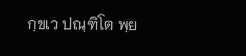กฺขเว ปณฺฑิโต พฺย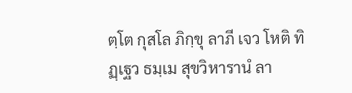ตฺโต กุสโล ภิกฺขุ ลาภี เจว โหติ ทิฏฺเฐว ธมฺเม สุขวิหารานํ ลา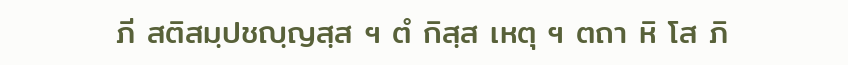ภี สติสมฺปชญฺญสฺส ฯ ตํ กิสฺส เหตุ ฯ ตถา หิ โส ภิ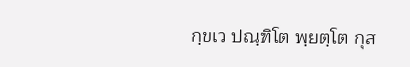กฺขเว ปณฺฑิโต พฺยตฺโต กุส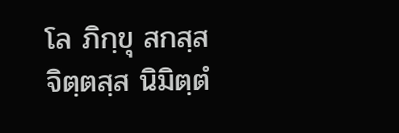โล ภิกฺขุ สกสฺส จิตฺตสฺส นิมิตฺตํ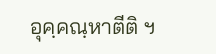อุคฺคณฺหาตีติ ฯ